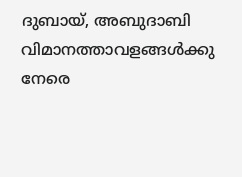ദുബായ്, അബുദാബി വിമാനത്താവളങ്ങൾ‌ക്കു നേരെ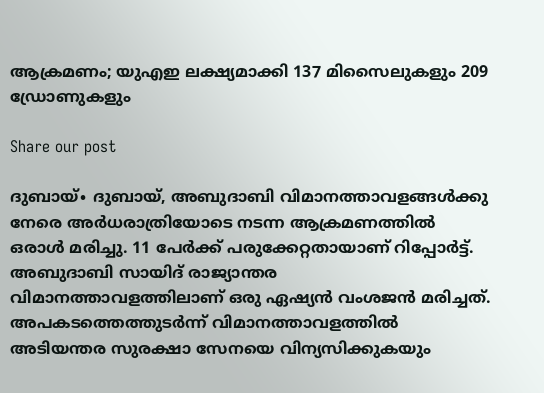ആക്രമണം; യുഎഇ ലക്ഷ്യമാക്കി 137 മിസൈലുകളും 209 ഡ്രോണുകളും

Share our post

ദുബായ്∙ ദുബായ്, അബുദാബി വിമാനത്താവളങ്ങൾ‌ക്കു നേരെ അർധരാത്രിയോടെ നടന്ന ആക്രമണത്തിൽ ഒരാൾ മരിച്ചു. 11 പേർക്ക് പരുക്കേറ്റതായാണ് റിപ്പോർ‌ട്ട്. അബുദാബി സായിദ് രാജ്യാന്തര വിമാനത്താവളത്തിലാണ് ഒരു ഏഷ്യൻ വംശജൻ മരിച്ചത്. അപകടത്തെത്തുടർന്ന് വിമാനത്താവളത്തിൽ അടിയന്തര സുരക്ഷാ സേനയെ വിന്യസിക്കുകയും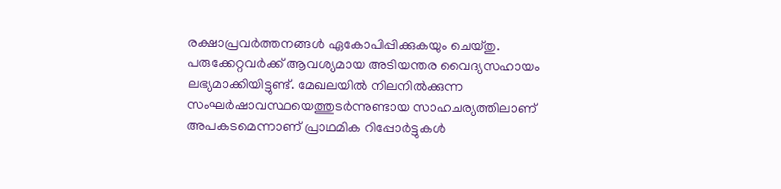രക്ഷാപ്രവർത്തനങ്ങൾ ഏകോപിപ്പിക്കുകയും ചെയ്തു. പരുക്കേറ്റവർക്ക് ആവശ്യമായ അടിയന്തര വൈദ്യസഹായം ലഭ്യമാക്കിയിട്ടുണ്ട്. മേഖലയിൽ നിലനിൽക്കുന്ന സംഘർഷാവസ്ഥയെത്തുടർന്നുണ്ടായ സാഹചര്യത്തിലാണ് അപകടമെന്നാണ് പ്രാഥമിക റിപ്പോർട്ടുകൾ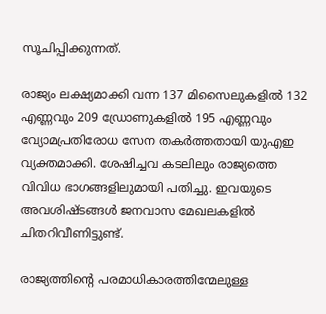സൂചിപ്പിക്കുന്നത്.

രാജ്യം ലക്ഷ്യമാക്കി വന്ന 137 മിസൈലുകളിൽ 132 എണ്ണവും 209 ഡ്രോണുകളിൽ 195 എണ്ണവും വ്യോമപ്രതിരോധ സേന തകർത്തതായി യുഎഇ വ്യക്തമാക്കി. ശേഷിച്ചവ കടലിലും രാജ്യത്തെ വിവിധ ഭാഗങ്ങളിലുമായി പതിച്ചു. ഇവയുടെ അവശിഷ്ടങ്ങൾ ജനവാസ മേഖലകളിൽ ചിതറിവീണിട്ടുണ്ട്.

രാജ്യത്തിന്റെ പരമാധികാരത്തിന്മേലുള്ള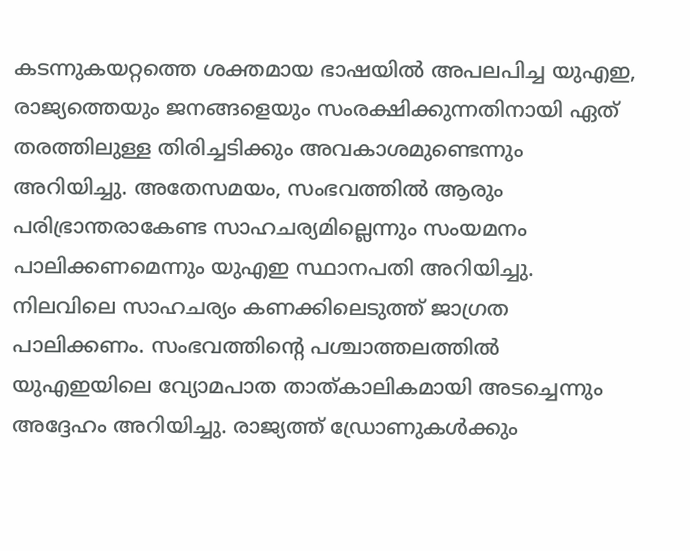കടന്നുകയറ്റത്തെ ശക്തമായ ഭാഷയിൽ അപലപിച്ച യുഎഇ, രാജ്യത്തെയും ജനങ്ങളെയും സംരക്ഷിക്കുന്നതിനായി ഏത് തരത്തിലുള്ള തിരിച്ചടിക്കും അവകാശമുണ്ടെന്നും അറിയിച്ചു. അതേസമയം, സംഭവത്തിൽ ആരും പരിഭ്രാന്തരാകേണ്ട സാഹചര്യമില്ലെന്നും സംയമനം പാലിക്കണമെന്നും യുഎഇ സ്ഥാനപതി അറിയിച്ചു. നിലവിലെ സാഹചര്യം കണക്കിലെടുത്ത് ജാഗ്രത പാലിക്കണം. സംഭവത്തിന്റെ പശ്ചാത്തലത്തിൽ യുഎഇയിലെ വ്യോമപാത താത്കാലികമായി അടച്ചെന്നും അദ്ദേഹം അറിയിച്ചു. രാജ്യത്ത് ഡ്രോണുകൾക്കും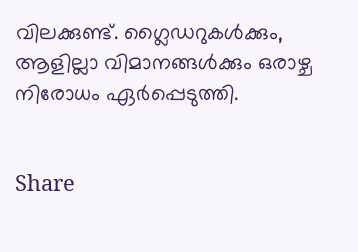വിലക്കുണ്ട്. ഗ്ലൈഡറുകൾക്കും, ആളില്ലാ വിമാനങ്ങൾക്കും ഒരാഴ്ച നിരോധം ഏർപ്പെടുത്തി.


Share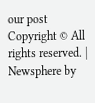our post
Copyright © All rights reserved. | Newsphere by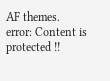AF themes.
error: Content is protected !!